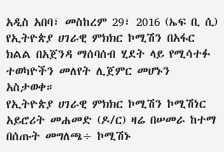አዲስ አበባ፣ መስከረም 29፣ 2016 (ኤፍ ቢ ሲ) የኢትዮጵያ ሀገራዊ ምክክር ኮሚሽን በአፋር ክልል በአጀንዳ ማሰባሰብ ሂደት ላይ የሚሳተፉ ተወካዮችን መለየት ሊጀምር መሆኑን አስታወቀ።
የኢትዮጵያ ሀገራዊ ምክክር ኮሚሽን ኮሚሽነር አይሮሪት መሐመድ (ዶ/ር) ዛሬ በሠመራ ከተማ በሰጡት መግለጫ÷ ኮሚሽኑ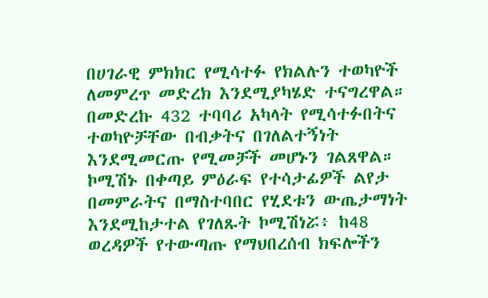በሀገራዊ ምክክር የሚሳተፉ የክልሉን ተወካዮች ለመምረጥ መድረክ እንደሚያካሄድ ተናግረዋል።
በመድረኩ 432 ተባባሪ አካላት የሚሳተፉበትና ተወካዮቻቸው በብቃትና በገለልተኝነት እንደሚመርጡ የሚመቻች መሆኑን ገልጸዋል።
ኮሚሽኑ በቀጣይ ምዕራፍ የተሳታፊዎች ልየታ በመምራትና በማስተባበር የሂደቱን ውጤታማነት እንደሚከታተል የገለጹት ኮሚሽነሯ፥ ከ48 ወረዳዎች የተውጣጡ የማህበረሰብ ክፍሎችን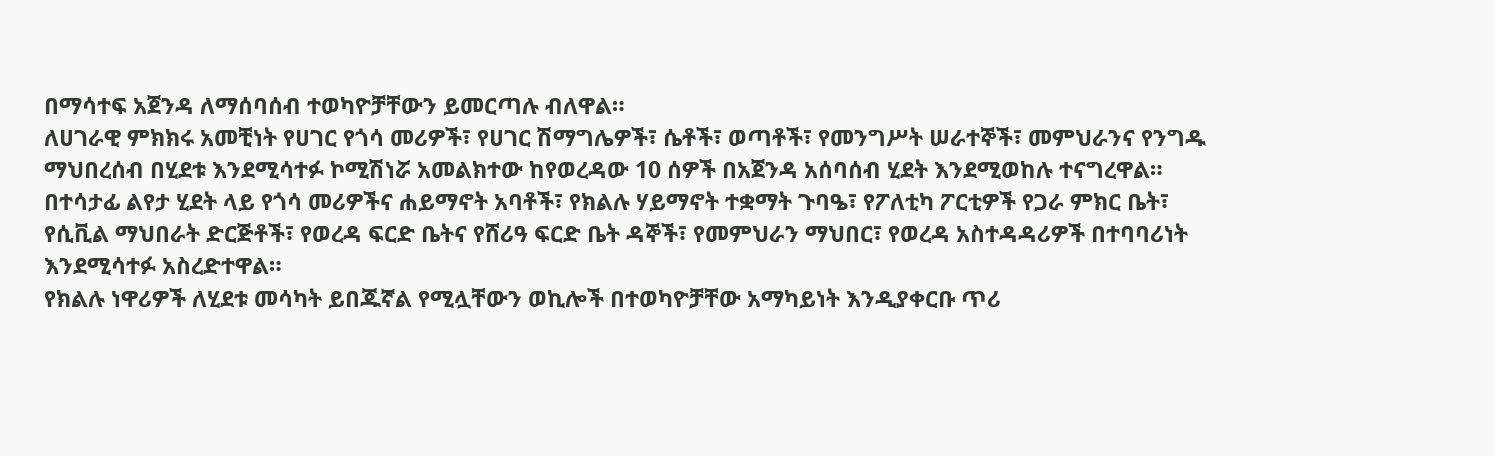በማሳተፍ አጀንዳ ለማሰባሰብ ተወካዮቻቸውን ይመርጣሉ ብለዋል።
ለሀገራዊ ምክክሩ አመቺነት የሀገር የጎሳ መሪዎች፣ የሀገር ሽማግሌዎች፣ ሴቶች፣ ወጣቶች፣ የመንግሥት ሠራተኞች፣ መምህራንና የንግዱ ማህበረሰብ በሂደቱ እንደሚሳተፉ ኮሚሽነሯ አመልክተው ከየወረዳው 10 ሰዎች በአጀንዳ አሰባሰብ ሂደት እንደሚወከሉ ተናግረዋል።
በተሳታፊ ልየታ ሂደት ላይ የጎሳ መሪዎችና ሐይማኖት አባቶች፣ የክልሉ ሃይማኖት ተቋማት ጉባዔ፣ የፖለቲካ ፖርቲዎች የጋራ ምክር ቤት፣ የሲቪል ማህበራት ድርጅቶች፣ የወረዳ ፍርድ ቤትና የሸሪዓ ፍርድ ቤት ዳኞች፣ የመምህራን ማህበር፣ የወረዳ አስተዳዳሪዎች በተባባሪነት እንደሚሳተፉ አስረድተዋል።
የክልሉ ነዋሪዎች ለሂደቱ መሳካት ይበጁኛል የሚሏቸውን ወኪሎች በተወካዮቻቸው አማካይነት እንዲያቀርቡ ጥሪ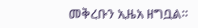መቅረቡን ኢዜአ ዘግቧል።